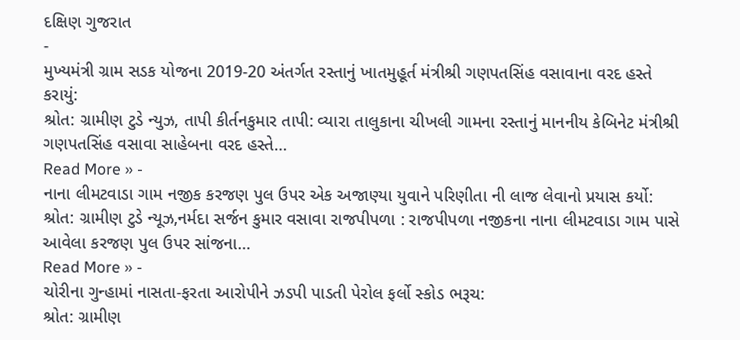દક્ષિણ ગુજરાત
-
મુખ્યમંત્રી ગ્રામ સડક યોજના 2019-20 અંતર્ગત રસ્તાનું ખાતમુહૂર્ત મંત્રીશ્રી ગણપતસિંહ વસાવાના વરદ હસ્તે કરાયું:
શ્રોત: ગ્રામીણ ટુડે ન્યુઝ, તાપી કીર્તનકુમાર તાપી: વ્યારા તાલુકાના ચીખલી ગામના રસ્તાનું માનનીય કેબિનેટ મંત્રીશ્રી ગણપતસિંહ વસાવા સાહેબના વરદ હસ્તે…
Read More » -
નાના લીમટવાડા ગામ નજીક કરજણ પુલ ઉપર એક અજાણ્યા યુવાને પરિણીતા ની લાજ લેવાનો પ્રયાસ કર્યો:
શ્રોત: ગ્રામીણ ટુડે ન્યૂઝ,નર્મદા સર્જન કુમાર વસાવા રાજપીપળા : રાજપીપળા નજીકના નાના લીમટવાડા ગામ પાસે આવેલા કરજણ પુલ ઉપર સાંજના…
Read More » -
ચોરીના ગુન્હામાં નાસતા-ફરતા આરોપીને ઝડપી પાડતી પેરોલ ફર્લો સ્કોડ ભરૂચ:
શ્રોત: ગ્રામીણ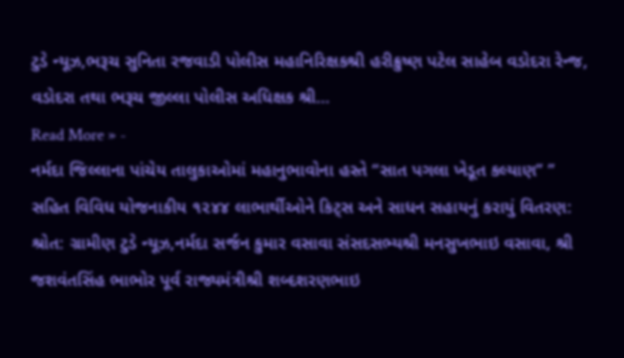ટુડે ન્યૂઝ,ભરૂચ સુનિતા રજવાડી પોલીસ મહાનિરિક્ષકશ્રી હરીક્રુષ્ણ પટેલ સાહેબ વડોદરા રેન્જ, વડોદરા તથા ભરૂચ જીલ્લા પોલીસ અધિક્ષક શ્રી…
Read More » -
નર્મદા જિલ્લાના પાંચેય તાલુકાઓમાં મહાનુભાવોના હસ્તે “સાત પગલા ખેડૂત કલ્યાણ” ” સહિત વિવિધ યોજનાકીય ૧૨૪૪ લાભાર્થીઓને કિટ્સ અને સાધન સહાયનું કરાયું વિતરણ:
શ્રોત: ગ્રામીણ ટુડે ન્યૂઝ,નર્મદા સર્જન કુમાર વસાવા સંસદસભ્યશ્રી મનસુખભાઇ વસાવા, શ્રી જશવંતસિંહ ભાભોર પૂર્વ રાજ્યમંત્રીશ્રી શબ્દશરણભાઇ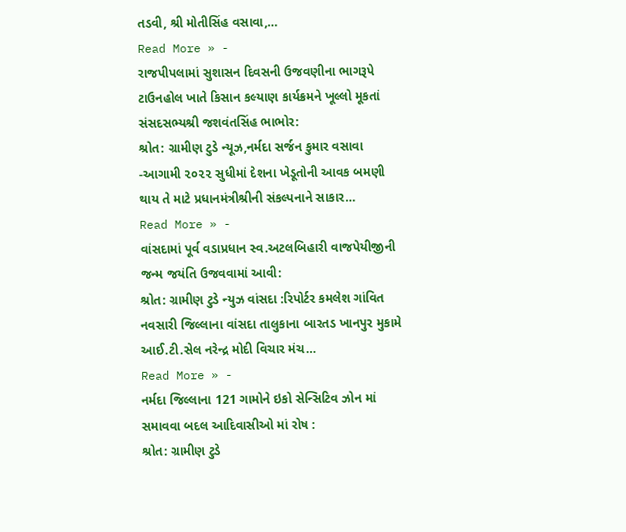તડવી, શ્રી મોતીસિંહ વસાવા,…
Read More » -
રાજપીપલામાં સુશાસન દિવસની ઉજવણીના ભાગરૂપે ટાઉનહોલ ખાતે કિસાન કલ્યાણ કાર્યક્રમને ખૂલ્લો મૂકતાં સંસદસભ્યશ્રી જશવંતસિંહ ભાભોર:
શ્રોત: ગ્રામીણ ટુડે ન્યૂઝ,નર્મદા સર્જન કુમાર વસાવા -આગામી ૨૦૨૨ સુધીમાં દેશના ખેડૂતોની આવક બમણી થાય તે માટે પ્રધાનમંત્રીશ્રીની સંકલ્પનાને સાકાર…
Read More » -
વાંસદામાં પૂર્વ વડાપ્રધાન સ્વ.અટલબિહારી વાજપેયીજીની જન્મ જયંતિ ઉજવવામાં આવી:
શ્રોત: ગ્રામીણ ટુડે ન્યુઝ વાંસદા :રિપોર્ટર કમલેશ ગાંવિત નવસારી જિલ્લાના વાંસદા તાલુકાના બારતડ ખાનપુર મુકામે આઈ.ટી.સેલ નરેન્દ્ર મોદી વિચાર મંચ…
Read More » -
નર્મદા જિલ્લાના 121 ગામોને ઇકો સેન્સિટિવ ઝોન માં સમાવવા બદલ આદિવાસીઓ માં રોષ :
શ્રોત: ગ્રામીણ ટુડે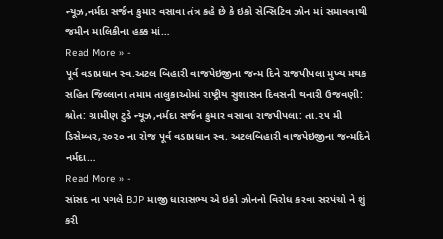ન્યૂઝ,નર્મદા સર્જન કુમાર વસાવા તંત્ર કહે છે કે ઇકો સેન્સિટિવ ઝોન માં સમાવવાથી જમીન માલિકીના હક્ક માં…
Read More » -
પૂર્વ વડાપ્રધાન સ્વ.અટલ બિહારી વાજપેઇજીના જન્મ દિને રાજપીપલા મુખ્ય મથક સહિત જિલ્લાના તમામ તાલુકાઓમાં રાષ્ટ્રીય સુશાસન દિવસની થનારી ઉજવણી:
શ્રોત: ગ્રામીણ ટુડે ન્યૂઝ,નર્મદા સર્જન કુમાર વસાવા રાજપીપલા: તા.૨૫ મી ડિસેમ્બર,૨૦૨૦ ના રોજ પૂર્વ વડાપ્રધાન સ્વ. અટલબિહારી વાજપેઇજીના જન્મદિને નર્મદા…
Read More » -
સાંસદ ના પગલે BJP માજી ધારાસભ્ય એ ઇકો ઝોનનો વિરોધ કરવા સરપંચો ને શું કરી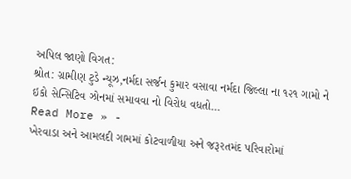અપિલ જાણો વિગત:
શ્રોત: ગ્રામીણ ટુડે ન્યૂઝ,નર્મદા સર્જન કુમાર વસાવા નર્મદા જિલ્લા ના ૧૨૧ ગામો ને ઇકો સેન્સિટિવ ઝોનમાં સમાવવા નો વિરોધ વધતો…
Read More » -
ખેરવાડા અને આમલદી ગામમાં કોટવાળીયા અને જરૂરતમંદ પરિવારોમાં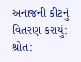અનાજની કીટનું વિતરણ કરાયું:
શ્રોત: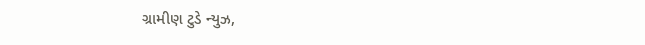ગ્રામીણ ટુડે ન્યુઝ,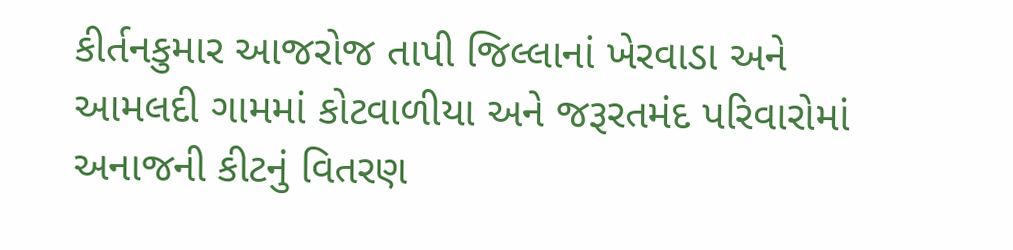કીર્તનકુમાર આજરોજ તાપી જિલ્લાનાં ખેરવાડા અને આમલદી ગામમાં કોટવાળીયા અને જરૂરતમંદ પરિવારોમાં અનાજની કીટનું વિતરણ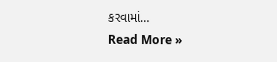કરવામાં…
Read More »